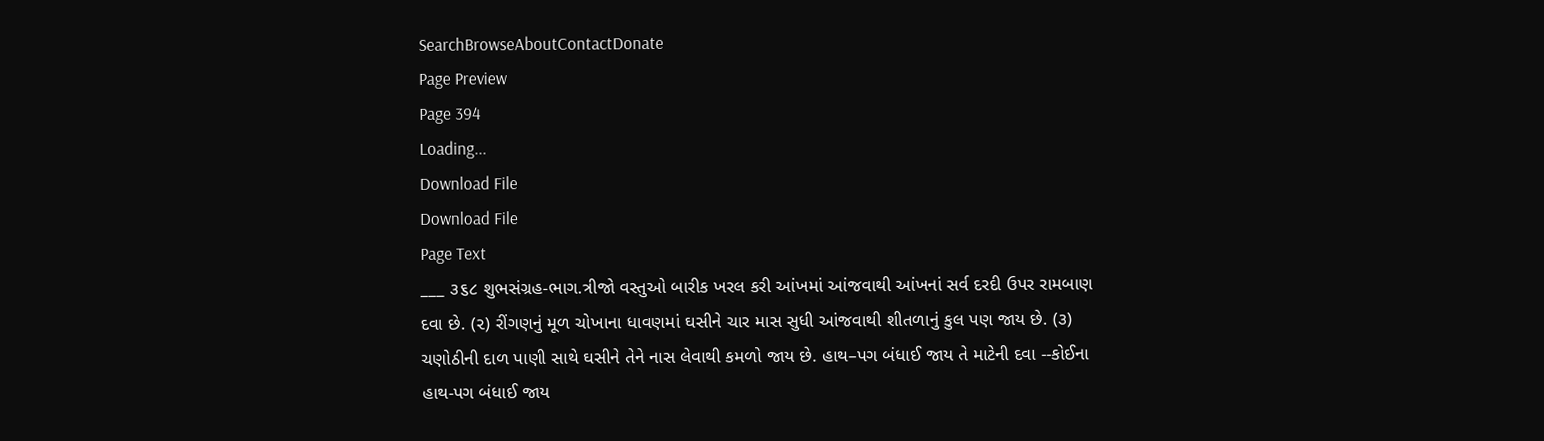SearchBrowseAboutContactDonate
Page Preview
Page 394
Loading...
Download File
Download File
Page Text
___ ૩૬૮ શુભસંગ્રહ-ભાગ.ત્રીજો વસ્તુઓ બારીક ખરલ કરી આંખમાં આંજવાથી આંખનાં સર્વ દરદી ઉપર રામબાણ દવા છે. (૨) રીંગણનું મૂળ ચોખાના ધાવણમાં ઘસીને ચાર માસ સુધી આંજવાથી શીતળાનું કુલ પણ જાય છે. (૩) ચણોઠીની દાળ પાણી સાથે ઘસીને તેને નાસ લેવાથી કમળો જાય છે. હાથ–પગ બંધાઈ જાય તે માટેની દવા --કોઈના હાથ-પગ બંધાઈ જાય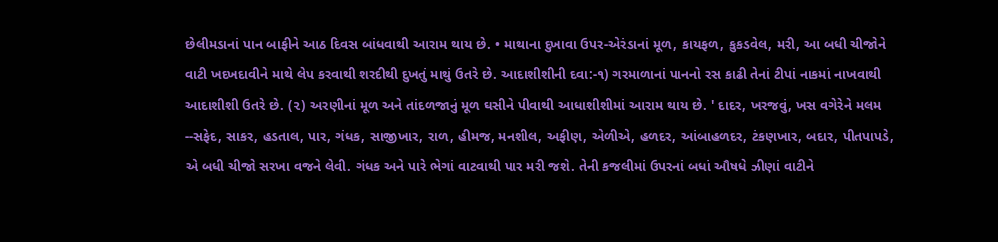છેલીમડાનાં પાન બાફીને આઠ દિવસ બાંધવાથી આરામ થાય છે. • માથાના દુખાવા ઉપર-એરંડાનાં મૂળ, કાયફળ, કુકડવેલ, મરી, આ બધી ચીજોને વાટી ખદખદાવીને માથે લેપ કરવાથી શરદીથી દુખતું માથું ઉતરે છે. આદાશીશીની દવા:-૧) ગરમાળાનાં પાનનો રસ કાઢી તેનાં ટીપાં નાકમાં નાખવાથી આદાશીશી ઉતરે છે. (૨) અરણીનાં મૂળ અને તાંદળજાનું મૂળ ઘસીને પીવાથી આધાશીશીમાં આરામ થાય છે. ' દાદર, ખરજવું, ખસ વગેરેને મલમ --સફેદ, સાકર, હડતાલ, પાર, ગંધક, સાજીખાર, રાળ, હીમજ, મનશીલ, અફીણ, એળીએ, હળદર, આંબાહળદર, ટંકણખાર, બદાર, પીતપાપડે, એ બધી ચીજો સરખા વજને લેવી. ગંધક અને પારે ભેગાં વાટવાથી પાર મરી જશે. તેની કજલીમાં ઉપરનાં બધાં ઔષધે ઝીણાં વાટીને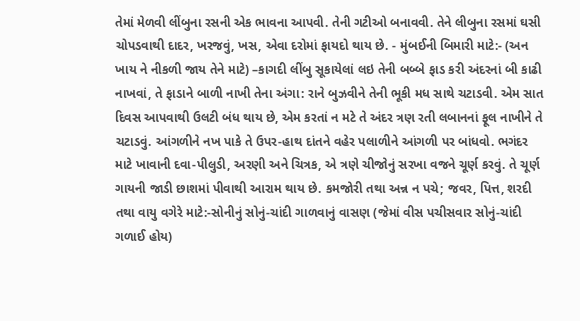તેમાં મેળવી લીંબુના રસની એક ભાવના આપવી. તેની ગટીઓ બનાવવી. તેને લીબુના રસમાં ઘસી ચોપડવાથી દાદર, ખરજવું, ખસ, એવા દરોમાં ફાયદો થાય છે. - મુંબઈની બિમારી માટે:- (અન ખાય ને નીકળી જાય તેને માટે) –કાગદી લીંબુ સૂકાયેલાં લઇ તેની બબ્બે ફાડ કરી અંદરનાં બી કાઢી નાખવાં, તે ફાડાને બાળી નાખી તેના અંગા: રાને બુઝવીને તેની ભૂકી મધ સાથે ચટાડવી. એમ સાત દિવસ આપવાથી ઉલટી બંધ થાય છે, એમ કરતાં ન મટે તે અંદર ત્રણ રતી લબાનનાં ફૂલ નાખીને તે ચટાડવું. આંગળીને નખ પાકે તે ઉપર-હાથ દાંતને વહેર પલાળીને આંગળી પર બાંધવો. ભગંદર માટે ખાવાની દવા-પીલુડી, અરણી અને ચિત્રક, એ ત્રણે ચીજોનું સરખા વજને ચૂર્ણ કરવું. તે ચૂર્ણ ગાયની જાડી છાશમાં પીવાથી આરામ થાય છે. કમજોરી તથા અન્ન ન પચે; જવર, પિત્ત, શરદી તથા વાયુ વગેરે માટે:-સોનીનું સોનું-ચાંદી ગાળવાનું વાસણ (જેમાં વીસ પચીસવાર સોનું-ચાંદી ગળાઈ હોય)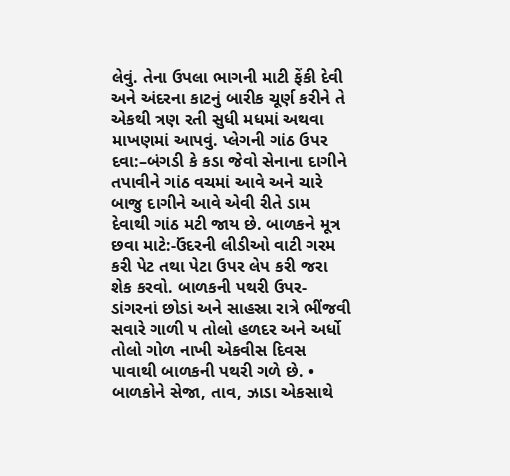લેવું. તેના ઉપલા ભાગની માટી ફેંકી દેવી અને અંદરના કાટનું બારીક ચૂર્ણ કરીને તે એકથી ત્રણ રતી સુધી મધમાં અથવા માખણમાં આપવું. પ્લેગની ગાંઠ ઉપર દવા:–બંગડી કે કડા જેવો સેનાના દાગીને તપાવીને ગાંઠ વચમાં આવે અને ચારે બાજુ દાગીને આવે એવી રીતે ડામ દેવાથી ગાંઠ મટી જાય છે. બાળકને મૂત્ર છવા માટે:-ઉંદરની લીડીઓ વાટી ગરમ કરી પેટ તથા પેટા ઉપર લેપ કરી જરા શેક કરવો. બાળકની પથરી ઉપર-ડાંગરનાં છોડાં અને સાહસ્રા રાત્રે ભીંજવી સવારે ગાળી ૫ તોલો હળદર અને અર્ધો તોલો ગોળ નાખી એકવીસ દિવસ પાવાથી બાળકની પથરી ગળે છે. • બાળકોને સેજા, તાવ, ઝાડા એકસાથે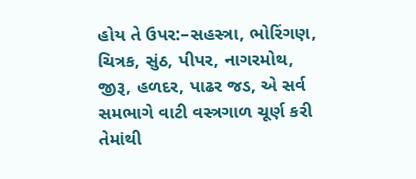હોય તે ઉપર:–સહસ્ત્રા, ભોરિંગણ, ચિત્રક, સુંઠ, પીપર, નાગરમોથ, જીરૂ, હળદર, પાઢર જડ, એ સર્વ સમભાગે વાટી વસ્ત્રગાળ ચૂર્ણ કરી તેમાંથી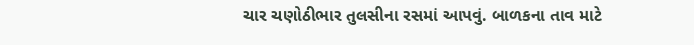ચાર ચણોઠીભાર તુલસીના રસમાં આપવું. બાળકના તાવ માટે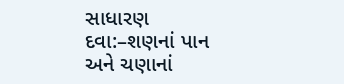સાધારણ દવા:–શણનાં પાન અને ચણાનાં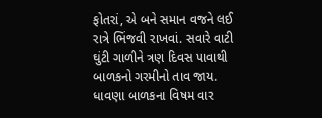ફોતરાં, એ બને સમાન વજને લઈ રાત્રે ભિંજવી રાખવાં. સવારે વાટી ઘુંટી ગાળીને ત્રણ દિવસ પાવાથી બાળકનો ગરમીનો તાવ જાય. ધાવણા બાળકના વિષમ વાર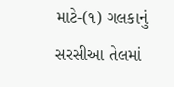માટે-(૧) ગલકાનું સરસીઆ તેલમાં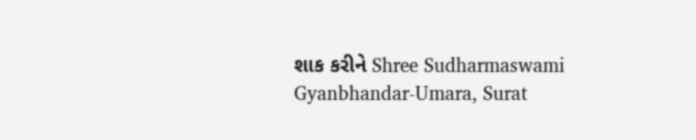શાક કરીને Shree Sudharmaswami Gyanbhandar-Umara, Surat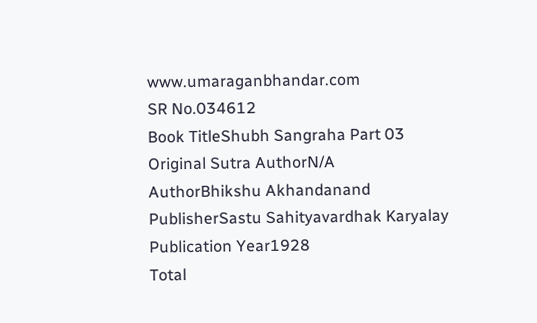www.umaraganbhandar.com
SR No.034612
Book TitleShubh Sangraha Part 03
Original Sutra AuthorN/A
AuthorBhikshu Akhandanand
PublisherSastu Sahityavardhak Karyalay
Publication Year1928
Total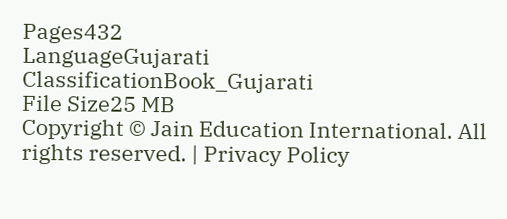Pages432
LanguageGujarati
ClassificationBook_Gujarati
File Size25 MB
Copyright © Jain Education International. All rights reserved. | Privacy Policy